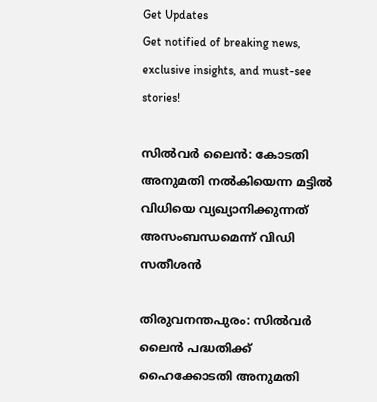Get Updates
Get notified of breaking news, exclusive insights, and must-see stories!

സില്‍വര്‍ ലൈന്‍: കോടതി അനുമതി നല്‍കിയെന്ന മട്ടില്‍ വിധിയെ വ്യഖ്യാനിക്കുന്നത് അസംബന്ധമെന്ന് വിഡി സതീശന്‍

തിരുവനന്തപുരം: സില്‍വര്‍ ലൈന്‍ പദ്ധതിക്ക് ഹൈക്കോടതി അനുമതി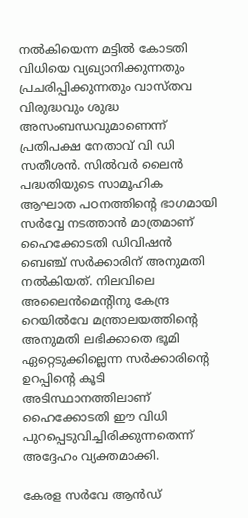നല്‍കിയെന്ന മട്ടില്‍ കോടതി വിധിയെ വ്യഖ്യാനിക്കുന്നതും പ്രചരിപ്പിക്കുന്നതും വാസ്തവ വിരുദ്ധവും ശുദ്ധ അസംബന്ധവുമാണെന്ന് പ്രതിപക്ഷ നേതാവ് വി ഡി സതീശന്‍. സില്‍വര്‍ ലൈന്‍ പദ്ധതിയുടെ സാമൂഹിക ആഘാത പഠനത്തിന്റെ ഭാഗമായി സര്‍വ്വേ നടത്താന്‍ മാത്രമാണ് ഹൈക്കോടതി ഡിവിഷന്‍ ബെഞ്ച് സര്‍ക്കാരിന് അനുമതി നല്‍കിയത്. നിലവിലെ അലൈന്‍മെന്റിനു കേന്ദ്ര റെയില്‍വേ മന്ത്രാലയത്തിന്റെ അനുമതി ലഭിക്കാതെ ഭൂമി ഏറ്റെടുക്കില്ലെന്ന സര്‍ക്കാരിന്റെ ഉറപ്പിന്റെ കൂടി അടിസ്ഥാനത്തിലാണ് ഹൈക്കോടതി ഈ വിധി പുറപ്പെടുവിച്ചിരിക്കുന്നതെന്ന് അദ്ദേഹം വ്യക്തമാക്കി.

കേരള സര്‍വേ ആന്‍ഡ്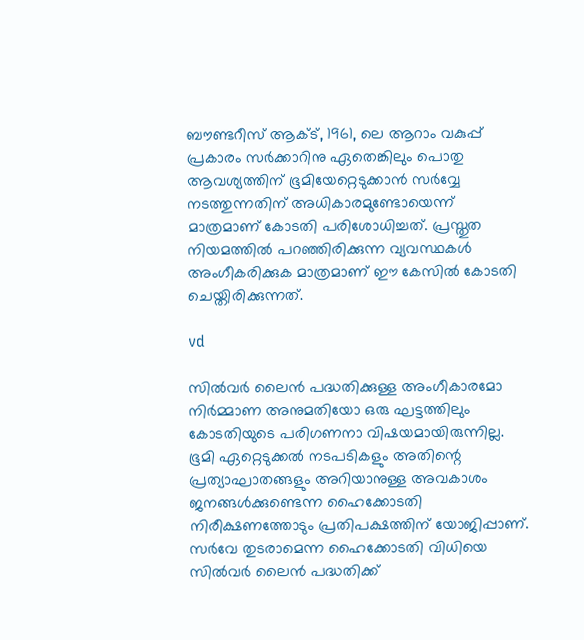ബൗണ്ടറീസ് ആക്ട്, 1961, ലെ ആറാം വകുപ്പ് പ്രകാരം സര്‍ക്കാറിനു ഏതെങ്കിലും പൊതു ആവശ്യത്തിന് ഭൂമിയേറ്റെടുക്കാന്‍ സര്‍വ്വേ നടത്തുന്നതിന് അധികാരമുണ്ടോയെന്ന് മാത്രമാണ് കോടതി പരിശോധിച്ചത്. പ്രസ്തുത നിയമത്തില്‍ പറഞ്ഞിരിക്കുന്ന വ്യവസ്ഥകള്‍ അംഗീകരിക്കുക മാത്രമാണ് ഈ കേസില്‍ കോടതി ചെയ്തിരിക്കുന്നത്.

vd

സില്‍വര്‍ ലൈന്‍ പദ്ധതിക്കുള്ള അംഗീകാരമോ നിര്‍മ്മാണ അനുമതിയോ ഒരു ഘട്ടത്തിലും കോടതിയുടെ പരിഗണനാ വിഷയമായിരുന്നില്ല. ഭൂമി ഏറ്റെടുക്കല്‍ നടപടികളും അതിന്റെ പ്രത്യാഘാതങ്ങളും അറിയാനുള്ള അവകാശം ജനങ്ങള്‍ക്കുണ്ടെന്ന ഹൈക്കോടതി നിരീക്ഷണത്തോടും പ്രതിപക്ഷത്തിന് യോജിപ്പാണ്. സര്‍വേ തുടരാമെന്ന ഹൈക്കോടതി വിധിയെ സില്‍വര്‍ ലൈന്‍ പദ്ധതിക്ക്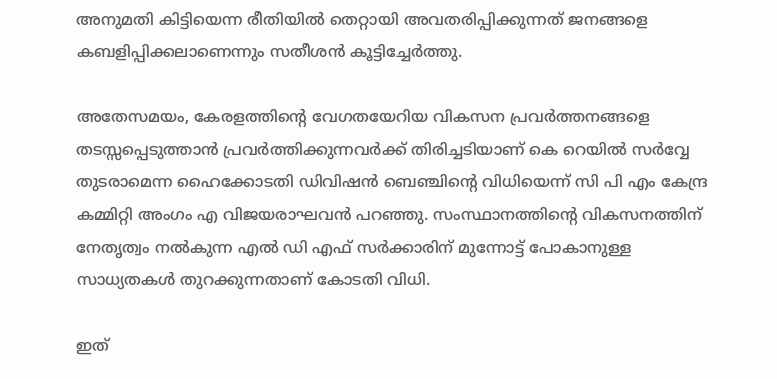അനുമതി കിട്ടിയെന്ന രീതിയില്‍ തെറ്റായി അവതരിപ്പിക്കുന്നത് ജനങ്ങളെ കബളിപ്പിക്കലാണെന്നും സതീശന്‍ കൂട്ടിച്ചേര്‍ത്തു.

അതേസമയം, കേരളത്തിന്റെ വേഗതയേറിയ വികസന പ്രവര്‍ത്തനങ്ങളെ തടസ്സപ്പെടുത്താന്‍ പ്രവര്‍ത്തിക്കുന്നവര്‍ക്ക് തിരിച്ചടിയാണ് കെ റെയില്‍ സര്‍വ്വേ തുടരാമെന്ന ഹൈക്കോടതി ഡിവിഷന്‍ ബെഞ്ചിന്റെ വിധിയെന്ന് സി പി എം കേന്ദ്ര കമ്മിറ്റി അംഗം എ വിജയരാഘവന്‍ പറഞ്ഞു. സംസ്ഥാനത്തിന്റെ വികസനത്തിന് നേതൃത്വം നല്‍കുന്ന എല്‍ ഡി എഫ് സര്‍ക്കാരിന് മുന്നോട്ട് പോകാനുള്ള സാധ്യതകള്‍ തുറക്കുന്നതാണ് കോടതി വിധി.

ഇത്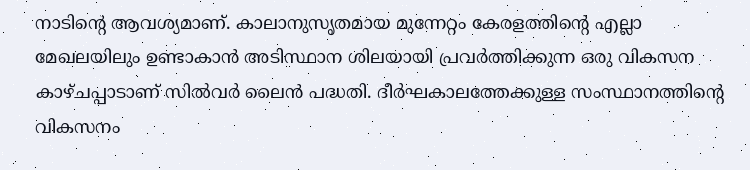നാടിന്റെ ആവശ്യമാണ്. കാലാനുസൃതമായ മുന്നേറ്റം കേരളത്തിന്റെ എല്ലാ മേഖലയിലും ഉണ്ടാകാന്‍ അടിസ്ഥാന ശിലയായി പ്രവര്‍ത്തിക്കുന്ന ഒരു വികസന കാഴ്ചപ്പാടാണ് സില്‍വര്‍ ലൈന്‍ പദ്ധതി. ദീര്‍ഘകാലത്തേക്കുള്ള സംസ്ഥാനത്തിന്റെ വികസനം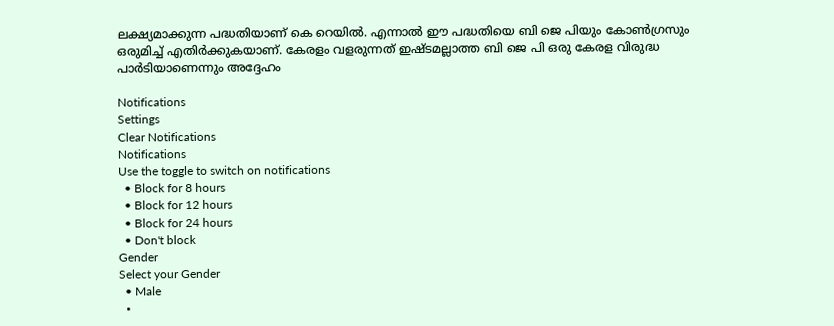ലക്ഷ്യമാക്കുന്ന പദ്ധതിയാണ് കെ റെയില്‍. എന്നാല്‍ ഈ പദ്ധതിയെ ബി ജെ പിയും കോണ്‍ഗ്രസും ഒരുമിച്ച് എതിര്‍ക്കുകയാണ്. കേരളം വളരുന്നത് ഇഷ്ടമല്ലാത്ത ബി ജെ പി ഒരു കേരള വിരുദ്ധ പാര്‍ടിയാണെന്നും അദ്ദേഹം

Notifications
Settings
Clear Notifications
Notifications
Use the toggle to switch on notifications
  • Block for 8 hours
  • Block for 12 hours
  • Block for 24 hours
  • Don't block
Gender
Select your Gender
  • Male
  •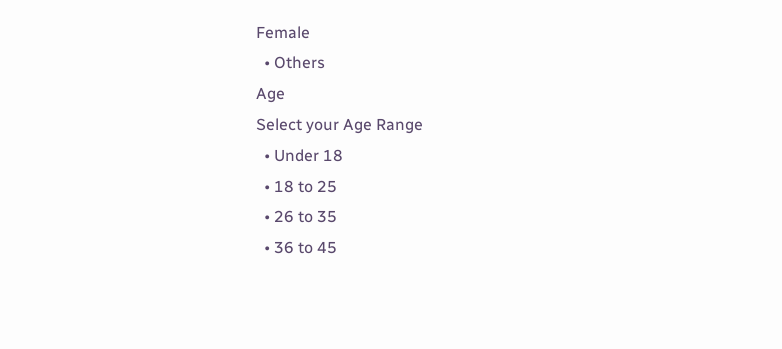Female
  • Others
Age
Select your Age Range
  • Under 18
  • 18 to 25
  • 26 to 35
  • 36 to 45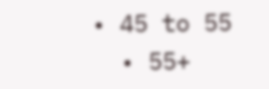• 45 to 55
  • 55+